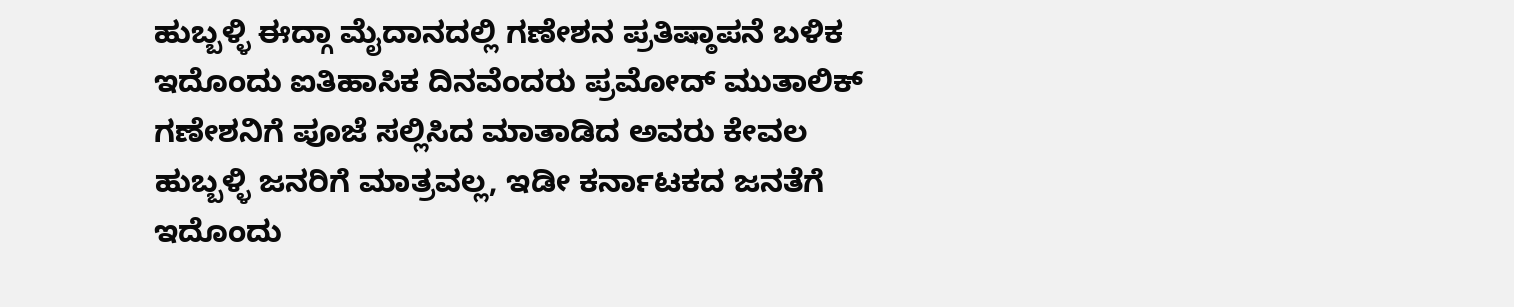ಹುಬ್ಬಳ್ಳಿ ಈದ್ಗಾ ಮೈದಾನದಲ್ಲಿ ಗಣೇಶನ ಪ್ರತಿಷ್ಠಾಪನೆ ಬಳಿಕ ಇದೊಂದು ಐತಿಹಾಸಿಕ ದಿನವೆಂದರು ಪ್ರಮೋದ್ ಮುತಾಲಿಕ್
ಗಣೇಶನಿಗೆ ಪೂಜೆ ಸಲ್ಲಿಸಿದ ಮಾತಾಡಿದ ಅವರು ಕೇವಲ ಹುಬ್ಬಳ್ಳಿ ಜನರಿಗೆ ಮಾತ್ರವಲ್ಲ, ಇಡೀ ಕರ್ನಾಟಕದ ಜನತೆಗೆ ಇದೊಂದು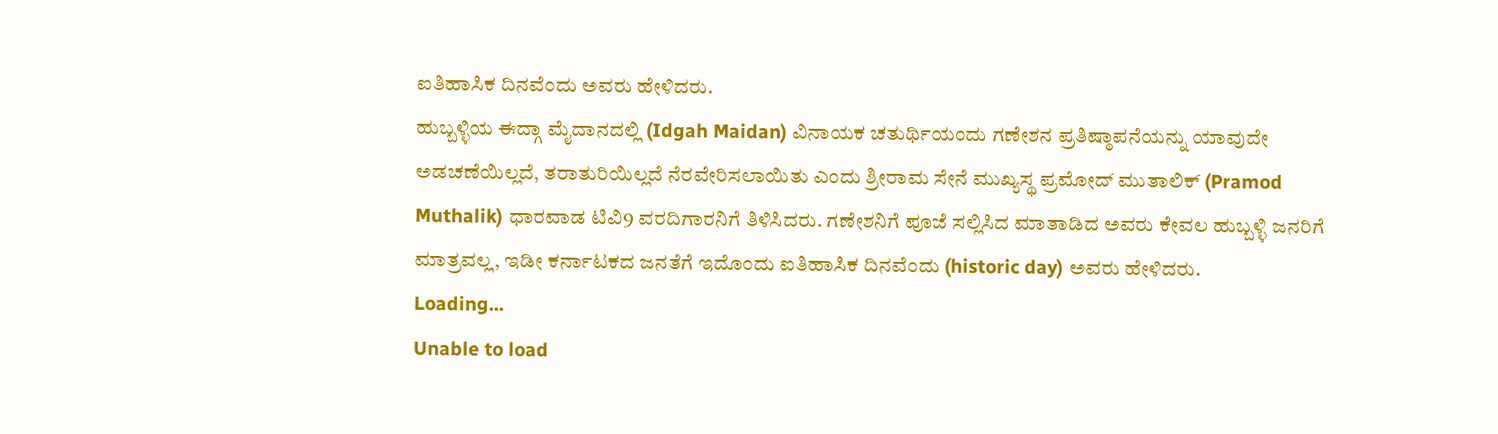ಐತಿಹಾಸಿಕ ದಿನವೆಂದು ಅವರು ಹೇಳಿದರು.
ಹುಬ್ಬಳ್ಳಿಯ ಈದ್ಗಾ ಮೈದಾನದಲ್ಲಿ (Idgah Maidan) ವಿನಾಯಕ ಚತುರ್ಥಿಯಂದು ಗಣೇಶನ ಪ್ರತಿಷ್ಠಾಪನೆಯನ್ನು ಯಾವುದೇ ಅಡಚಣೆಯಿಲ್ಲದೆ, ತರಾತುರಿಯಿಲ್ಲದೆ ನೆರವೇರಿಸಲಾಯಿತು ಎಂದು ಶ್ರೀರಾಮ ಸೇನೆ ಮುಖ್ಯಸ್ಥ ಪ್ರಮೋದ್ ಮುತಾಲಿಕ್ (Pramod Muthalik) ಧಾರವಾಡ ಟಿವಿ9 ವರದಿಗಾರನಿಗೆ ತಿಳಿಸಿದರು. ಗಣೇಶನಿಗೆ ಪೂಜೆ ಸಲ್ಲಿಸಿದ ಮಾತಾಡಿದ ಅವರು ಕೇವಲ ಹುಬ್ಬಳ್ಳಿ ಜನರಿಗೆ ಮಾತ್ರವಲ್ಲ, ಇಡೀ ಕರ್ನಾಟಕದ ಜನತೆಗೆ ಇದೊಂದು ಐತಿಹಾಸಿಕ ದಿನವೆಂದು (historic day) ಅವರು ಹೇಳಿದರು.
Loading...
Unable to load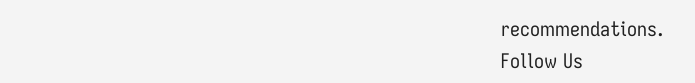recommendations.
Follow Us